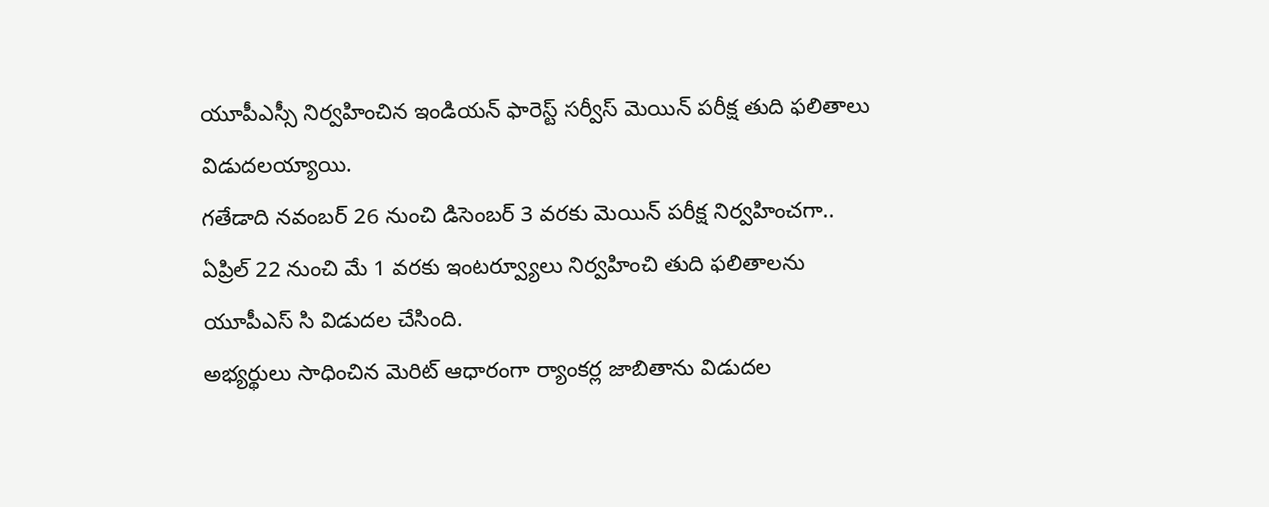యూపీఎస్సీ నిర్వహించిన ఇండియన్ ఫారెస్ట్ సర్వీస్ మెయిన్ పరీక్ష తుది ఫలితాలు విడుదలయ్యాయి.
గతేడాది నవంబర్ 26 నుంచి డిసెంబర్ 3 వరకు మెయిన్ పరీక్ష నిర్వహించగా.. ఏప్రిల్ 22 నుంచి మే 1 వరకు ఇంటర్వ్యూలు నిర్వహించి తుది ఫలితాలను యూపీఎస్ సి విడుదల చేసింది.
అభ్యర్థులు సాధించిన మెరిట్ ఆధారంగా ర్యాంకర్ల జాబితాను విడుదల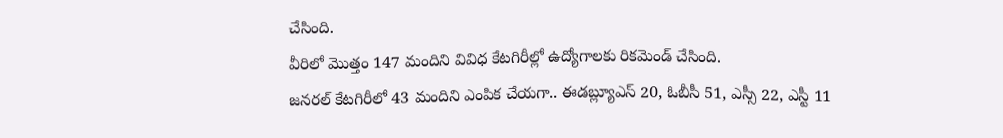చేసింది.
వీరిలో మొత్తం 147 మందిని వివిధ కేటగిరీల్లో ఉద్యోగాలకు రికమెండ్ చేసింది.
జనరల్ కేటగిరీలో 43 మందిని ఎంపిక చేయగా.. ఈడబ్ల్యూఎస్ 20, ఓబీసీ 51, ఎస్సీ 22, ఎస్టీ 11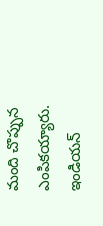మంది చొప్పున ఎంపికయ్యారు.
ఇండియన్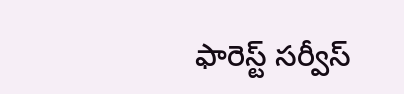ఫారెస్ట్ సర్వీస్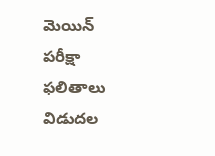మెయిన్ పరీక్షా ఫలితాలు విడుదల